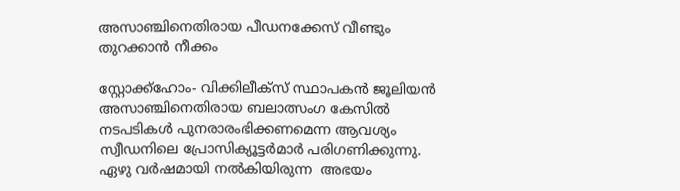അസാഞ്ചിനെതിരായ പീഡനക്കേസ് വീണ്ടും തുറക്കാന്‍ നീക്കം

സ്റ്റോക്ക്‌ഹോം- വിക്കിലീക്‌സ് സ്ഥാപകന്‍ ജൂലിയന്‍ അസാഞ്ചിനെതിരായ ബലാത്സംഗ കേസില്‍ നടപടികള്‍ പുനരാരംഭിക്കണമെന്ന ആവശ്യം സ്വീഡനിലെ പ്രോസിക്യൂട്ടര്‍മാര്‍ പരിഗണിക്കുന്നു. ഏഴു വര്‍ഷമായി നല്‍കിയിരുന്ന  അഭയം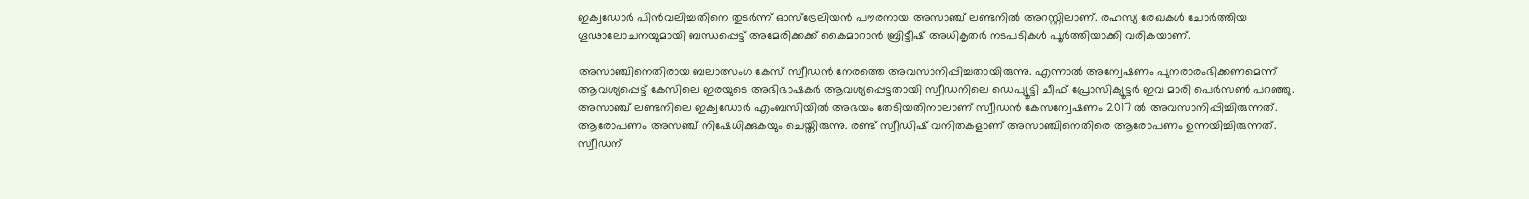ഇക്വഡോര്‍ പിന്‍വലിച്ചതിനെ തുടര്‍ന്ന് ഓസ്‌ട്രേലിയന്‍ പൗരനായ അസാഞ്ച് ലണ്ടനില്‍ അറസ്റ്റിലാണ്. രഹസ്യ രേഖകള്‍ ചോര്‍ത്തിയ ഗൂഢാലോചനയുമായി ബന്ധപ്പെട്ട് അമേരിക്കക്ക് കൈമാറാന്‍ ബ്രിട്ടീഷ് അധികൃതര്‍ നടപടികള്‍ പൂര്‍ത്തിയാക്കി വരികയാണ്.

അസാഞ്ചിനെതിരായ ബലാത്സംഗ കേസ് സ്വീഡന്‍ നേരത്തെ അവസാനിപ്പിച്ചതായിരുന്നു. എന്നാല്‍ അന്വേഷണം പുനരാരംഭിക്കണമെന്ന് ആവശ്യപ്പെട്ട് കേസിലെ ഇരയുടെ അഭിഭാഷകര്‍ ആവശ്യപ്പെട്ടതായി സ്വീഡനിലെ ഡെപ്യൂട്ടി ചീഫ് പ്രോസിക്യൂട്ടര്‍ ഇവ മാരി പെര്‍സണ്‍ പറഞ്ഞു. അസാഞ്ച് ലണ്ടനിലെ ഇക്വഡോര്‍ എംബസിയില്‍ അഭയം തേടിയതിനാലാണ് സ്വീഡന്‍ കേസന്വേഷണം 2017 ല്‍ അവസാനിപ്പിച്ചിരുന്നത്. ആരോപണം അസഞ്ച് നിഷേധിക്കുകയും ചെയ്തിരുന്നു. രണ്ട് സ്വീഡിഷ് വനിതകളാണ് അസാഞ്ചിനെതിരെ ആരോപണം ഉന്നയിച്ചിരുന്നത്.
സ്വീഡന്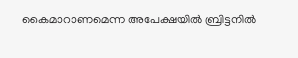കൈമാറാണമെന്ന അപേക്ഷയില്‍ ബ്രിട്ടനില്‍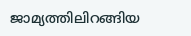ജാമ്യത്തിലിറങ്ങിയ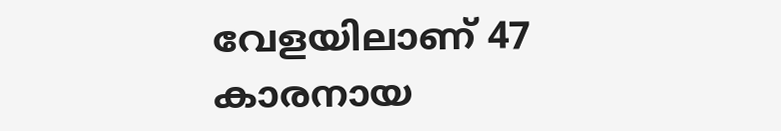വേളയിലാണ് 47 കാരനായ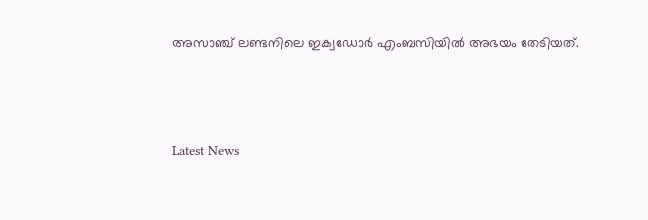അസാഞ്ച് ലണ്ടനിലെ ഇക്വഡോര്‍ എംബസിയില്‍ അഭയം തേടിയത്.



Latest News